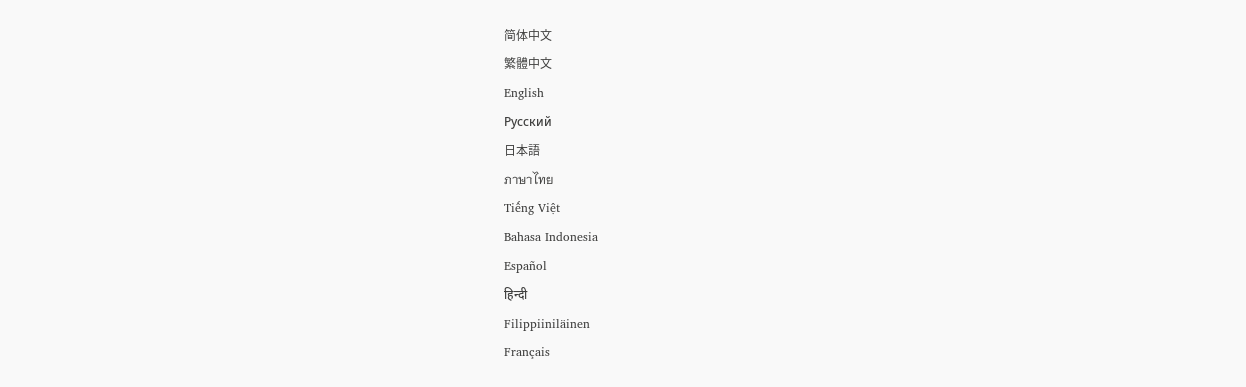简体中文
繁體中文
English
Pусский
日本語
ภาษาไทย
Tiếng Việt
Bahasa Indonesia
Español
हिन्दी
Filippiiniläinen
Français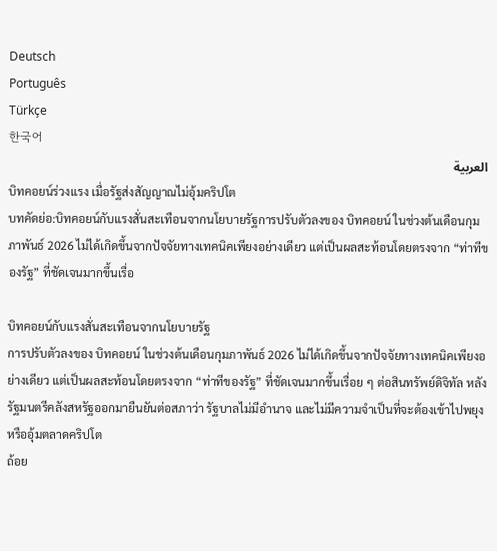Deutsch
Português
Türkçe
한국어
العربية
บิทคอยน์ร่วงแรง เมื่อรัฐส่งสัญญาณไม่อุ้มคริปโต
บทคัดย่อ:บิทคอยน์กับแรงสั่นสะเทือนจากนโยบายรัฐการปรับตัวลงของ บิทคอยน์ ในช่วงต้นเดือนกุมภาพันธ์ 2026 ไม่ได้เกิดขึ้นจากปัจจัยทางเทคนิคเพียงอย่างเดียว แต่เป็นผลสะท้อนโดยตรงจาก “ท่าทีของรัฐ” ที่ชัดเจนมากขึ้นเรื่อ

บิทคอยน์กับแรงสั่นสะเทือนจากนโยบายรัฐ
การปรับตัวลงของ บิทคอยน์ ในช่วงต้นเดือนกุมภาพันธ์ 2026 ไม่ได้เกิดขึ้นจากปัจจัยทางเทคนิคเพียงอย่างเดียว แต่เป็นผลสะท้อนโดยตรงจาก “ท่าทีของรัฐ” ที่ชัดเจนมากขึ้นเรื่อย ๆ ต่อสินทรัพย์ดิจิทัล หลังรัฐมนตรีคลังสหรัฐออกมายืนยันต่อสภาว่า รัฐบาลไม่มีอำนาจ และไม่มีความจำเป็นที่จะต้องเข้าไปพยุงหรืออุ้มตลาดคริปโต
ถ้อย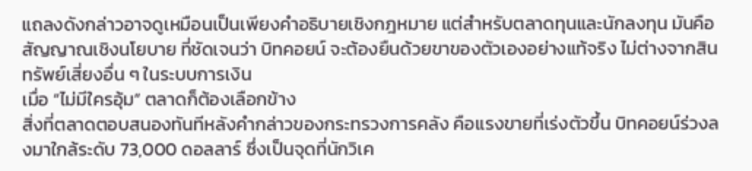แถลงดังกล่าวอาจดูเหมือนเป็นเพียงคำอธิบายเชิงกฎหมาย แต่สำหรับตลาดทุนและนักลงทุน มันคือ สัญญาณเชิงนโยบาย ที่ชัดเจนว่า บิทคอยน์ จะต้องยืนด้วยขาของตัวเองอย่างแท้จริง ไม่ต่างจากสินทรัพย์เสี่ยงอื่น ๆ ในระบบการเงิน
เมื่อ “ไม่มีใครอุ้ม” ตลาดก็ต้องเลือกข้าง
สิ่งที่ตลาดตอบสนองทันทีหลังคำกล่าวของกระทรวงการคลัง คือแรงขายที่เร่งตัวขึ้น บิทคอยน์ร่วงลงมาใกล้ระดับ 73,000 ดอลลาร์ ซึ่งเป็นจุดที่นักวิเค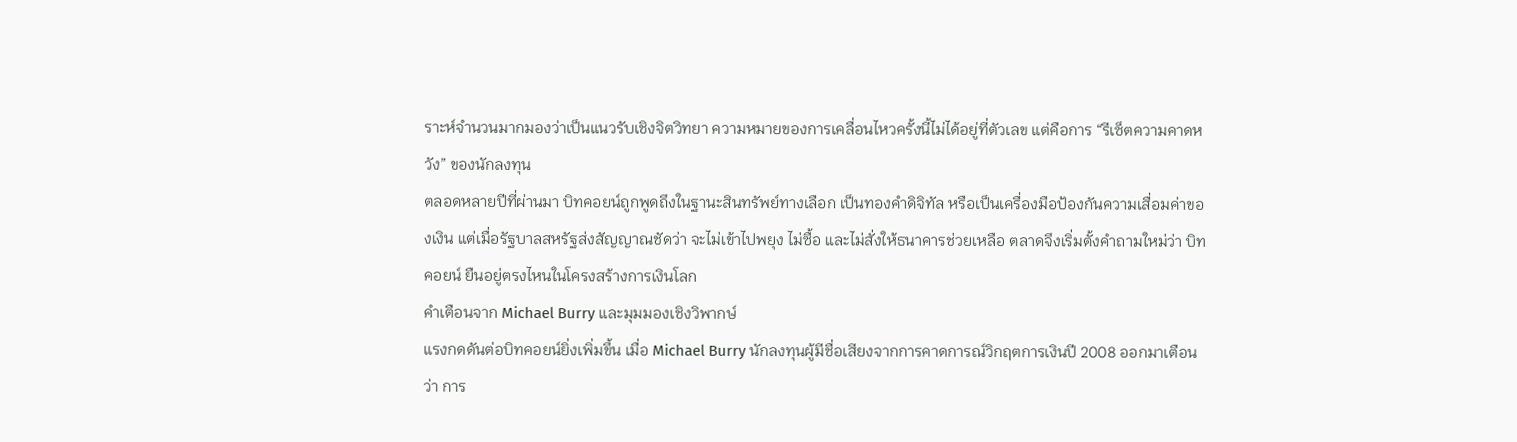ราะห์จำนวนมากมองว่าเป็นแนวรับเชิงจิตวิทยา ความหมายของการเคลื่อนไหวครั้งนี้ไม่ได้อยู่ที่ตัวเลข แต่คือการ “รีเซ็ตความคาดหวัง” ของนักลงทุน
ตลอดหลายปีที่ผ่านมา บิทคอยน์ถูกพูดถึงในฐานะสินทรัพย์ทางเลือก เป็นทองคำดิจิทัล หรือเป็นเครื่องมือป้องกันความเสื่อมค่าของเงิน แต่เมื่อรัฐบาลสหรัฐส่งสัญญาณชัดว่า จะไม่เข้าไปพยุง ไม่ซื้อ และไม่สั่งให้ธนาคารช่วยเหลือ ตลาดจึงเริ่มตั้งคำถามใหม่ว่า บิทคอยน์ ยืนอยู่ตรงไหนในโครงสร้างการเงินโลก
คำเตือนจาก Michael Burry และมุมมองเชิงวิพากษ์
แรงกดดันต่อบิทคอยน์ยิ่งเพิ่มขึ้น เมื่อ Michael Burry นักลงทุนผู้มีชื่อเสียงจากการคาดการณ์วิกฤตการเงินปี 2008 ออกมาเตือนว่า การ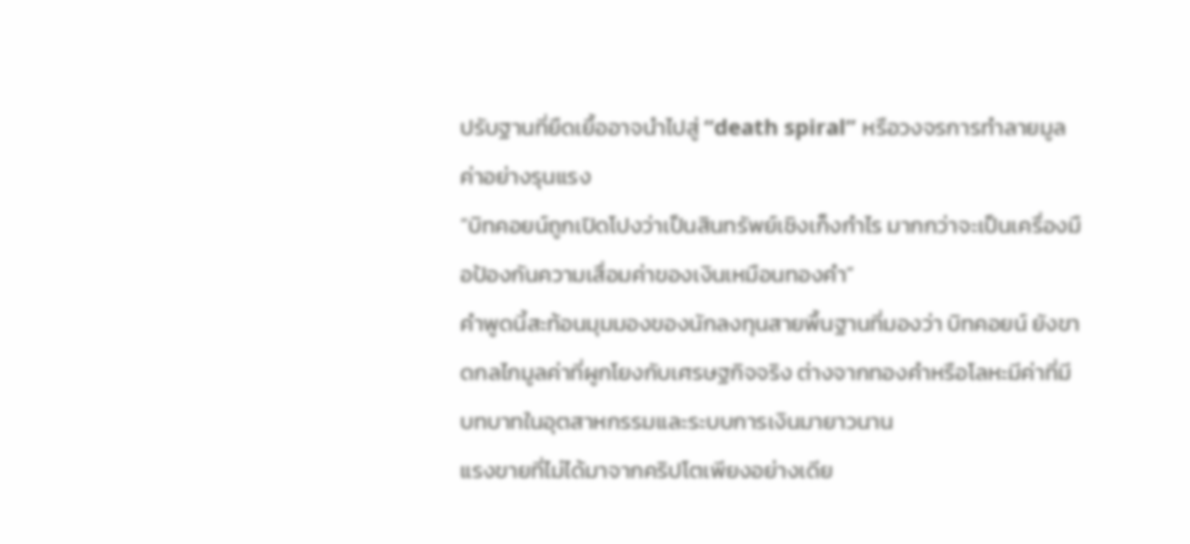ปรับฐานที่ยืดเยื้ออาจนำไปสู่ “death spiral” หรือวงจรการทำลายมูลค่าอย่างรุนแรง
“บิทคอยน์ถูกเปิดโปงว่าเป็นสินทรัพย์เชิงเก็งกำไร มากกว่าจะเป็นเครื่องมือป้องกันความเสื่อมค่าของเงินเหมือนทองคำ”
คำพูดนี้สะท้อนมุมมองของนักลงทุนสายพื้นฐานที่มองว่า บิทคอยน์ ยังขาดกลไกมูลค่าที่ผูกโยงกับเศรษฐกิจจริง ต่างจากทองคำหรือโลหะมีค่าที่มีบทบาทในอุตสาหกรรมและระบบการเงินมายาวนาน
แรงขายที่ไม่ได้มาจากคริปโตเพียงอย่างเดีย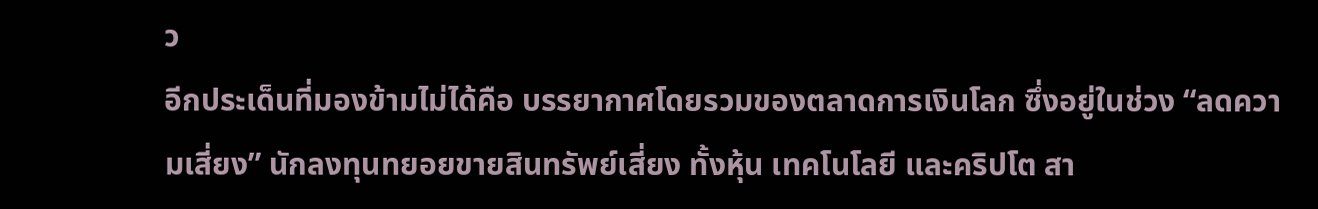ว
อีกประเด็นที่มองข้ามไม่ได้คือ บรรยากาศโดยรวมของตลาดการเงินโลก ซึ่งอยู่ในช่วง “ลดความเสี่ยง” นักลงทุนทยอยขายสินทรัพย์เสี่ยง ทั้งหุ้น เทคโนโลยี และคริปโต สา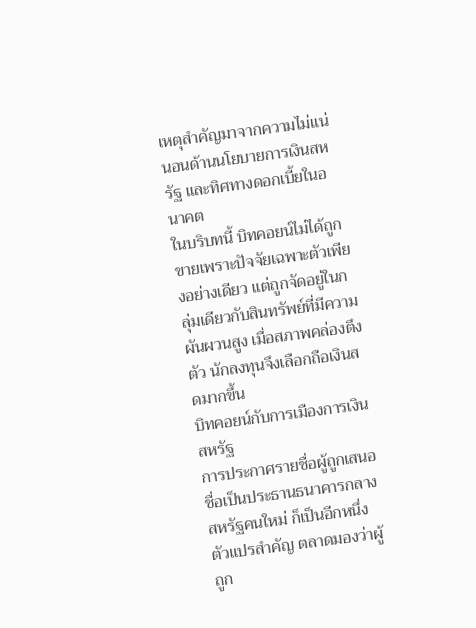เหตุสำคัญมาจากความไม่แน่นอนด้านนโยบายการเงินสหรัฐ และทิศทางดอกเบี้ยในอนาคต
ในบริบทนี้ บิทคอยน์ไม่ได้ถูกขายเพราะปัจจัยเฉพาะตัวเพียงอย่างเดียว แต่ถูกจัดอยู่ในกลุ่มเดียวกับสินทรัพย์ที่มีความผันผวนสูง เมื่อสภาพคล่องตึงตัว นักลงทุนจึงเลือกถือเงินสดมากขึ้น
บิทคอยน์กับการเมืองการเงินสหรัฐ
การประกาศรายชื่อผู้ถูกเสนอชื่อเป็นประธานธนาคารกลางสหรัฐคนใหม่ ก็เป็นอีกหนึ่งตัวแปรสำคัญ ตลาดมองว่าผู้ถูก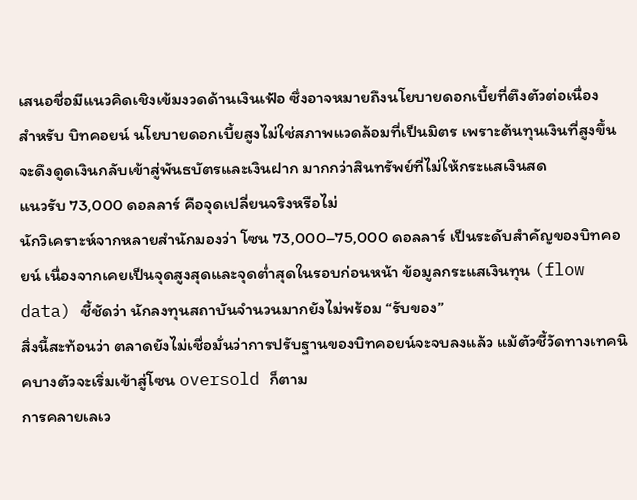เสนอชื่อมีแนวคิดเชิงเข้มงวดด้านเงินเฟ้อ ซึ่งอาจหมายถึงนโยบายดอกเบี้ยที่ตึงตัวต่อเนื่อง
สำหรับ บิทคอยน์ นโยบายดอกเบี้ยสูงไม่ใช่สภาพแวดล้อมที่เป็นมิตร เพราะต้นทุนเงินที่สูงขึ้นจะดึงดูดเงินกลับเข้าสู่พันธบัตรและเงินฝาก มากกว่าสินทรัพย์ที่ไม่ให้กระแสเงินสด
แนวรับ 73,000 ดอลลาร์ คือจุดเปลี่ยนจริงหรือไม่
นักวิเคราะห์จากหลายสำนักมองว่า โซน 73,000–75,000 ดอลลาร์ เป็นระดับสำคัญของบิทคอยน์ เนื่องจากเคยเป็นจุดสูงสุดและจุดต่ำสุดในรอบก่อนหน้า ข้อมูลกระแสเงินทุน (flow data) ชี้ชัดว่า นักลงทุนสถาบันจำนวนมากยังไม่พร้อม “รับของ”
สิ่งนี้สะท้อนว่า ตลาดยังไม่เชื่อมั่นว่าการปรับฐานของบิทคอยน์จะจบลงแล้ว แม้ตัวชี้วัดทางเทคนิคบางตัวจะเริ่มเข้าสู่โซน oversold ก็ตาม
การคลายเลเว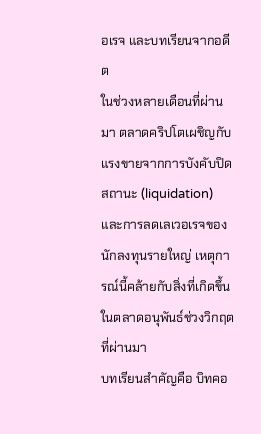อเรจ และบทเรียนจากอดีต
ในช่วงหลายเดือนที่ผ่านมา ตลาดคริปโตเผชิญกับแรงขายจากการบังคับปิดสถานะ (liquidation) และการลดเลเวอเรจของนักลงทุนรายใหญ่ เหตุการณ์นี้คล้ายกับสิ่งที่เกิดขึ้นในตลาดอนุพันธ์ช่วงวิกฤตที่ผ่านมา
บทเรียนสำคัญคือ บิทคอ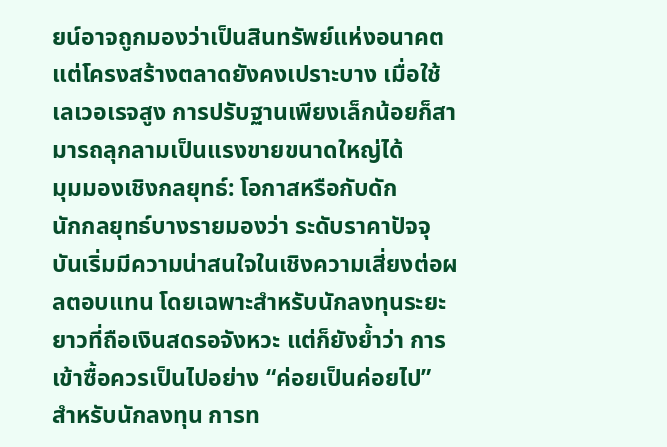ยน์อาจถูกมองว่าเป็นสินทรัพย์แห่งอนาคต แต่โครงสร้างตลาดยังคงเปราะบาง เมื่อใช้เลเวอเรจสูง การปรับฐานเพียงเล็กน้อยก็สามารถลุกลามเป็นแรงขายขนาดใหญ่ได้
มุมมองเชิงกลยุทธ์: โอกาสหรือกับดัก
นักกลยุทธ์บางรายมองว่า ระดับราคาปัจจุบันเริ่มมีความน่าสนใจในเชิงความเสี่ยงต่อผลตอบแทน โดยเฉพาะสำหรับนักลงทุนระยะยาวที่ถือเงินสดรอจังหวะ แต่ก็ยังย้ำว่า การเข้าซื้อควรเป็นไปอย่าง “ค่อยเป็นค่อยไป”
สำหรับนักลงทุน การท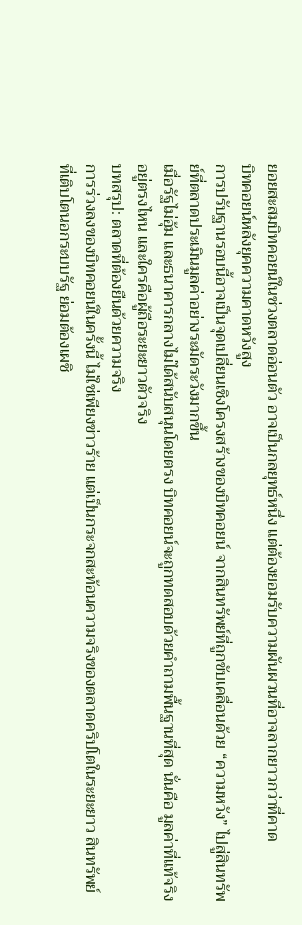ยอยสะสมบิทคอยน์ในช่วงตลาดอ่อนตัว อาจเป็นกลยุทธ์หนึ่ง แต่ต้องยอมรับความผันผวนที่อาจลากยาวกว่าที่คาด
บิทคอยน์หลังยุคความคาดหวังสูง
การปรับฐานรอบนี้อาจเป็นจุดเปลี่ยนเชิงโครงสร้างของบิทคอยน์ จากสินทรัพย์ที่ถูกขับเคลื่อนด้วย “ความหวัง” ไปสู่สินทรัพย์ที่ตลาดประเมินมูลค่าอย่างระมัดระวังมากขึ้น
เมื่อรัฐไม่อุ้ม และธนาคารกลางไม่ได้สนับสนุนโดยตรง บิทคอยน์จะถูกทดสอบด้วยคำถามพื้นฐานที่สุด นั่นคือ มูลค่าที่แท้จริงอยู่ตรงไหน และใครคือผู้ถือระยะยาวตัวจริง
บทสรุป: ตลาดที่ต้องยืนด้วยความจริง
การร่วงลงของบิทคอยน์ในครั้งนี้ ไม่ใช่เพียงข่าวร้าย แต่เป็นกระจกสะท้อนความจริงของตลาดคริปโตในระยะยาว สินทรัพย์ที่เติบโตนอกระบบรัฐ ย่อมต้องเผชิ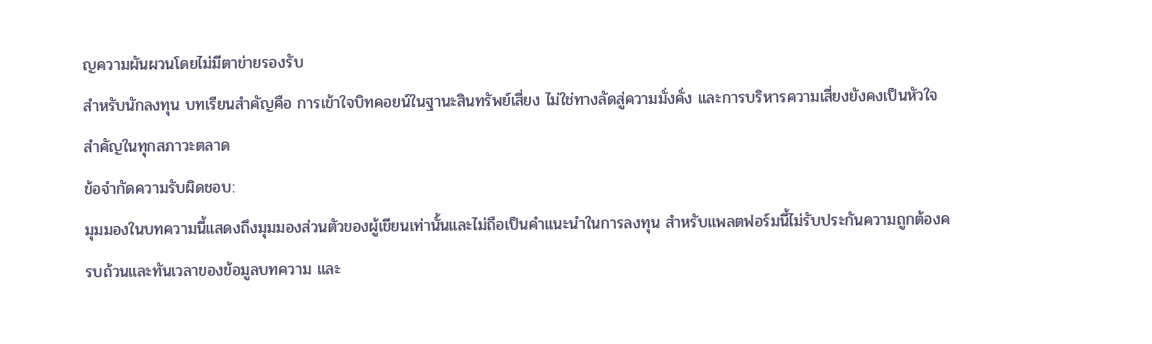ญความผันผวนโดยไม่มีตาข่ายรองรับ
สำหรับนักลงทุน บทเรียนสำคัญคือ การเข้าใจบิทคอยน์ในฐานะสินทรัพย์เสี่ยง ไม่ใช่ทางลัดสู่ความมั่งคั่ง และการบริหารความเสี่ยงยังคงเป็นหัวใจสำคัญในทุกสภาวะตลาด
ข้อจำกัดความรับผิดชอบ:
มุมมองในบทความนี้แสดงถึงมุมมองส่วนตัวของผู้เขียนเท่านั้นและไม่ถือเป็นคำแนะนำในการลงทุน สำหรับแพลตฟอร์มนี้ไม่รับประกันความถูกต้องครบถ้วนและทันเวลาของข้อมูลบทความ และ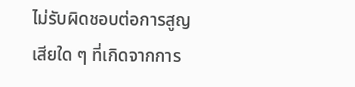ไม่รับผิดชอบต่อการสูญเสียใด ๆ ที่เกิดจากการ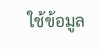ใช้ข้อมูล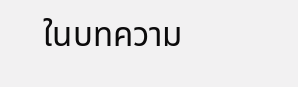ในบทความ